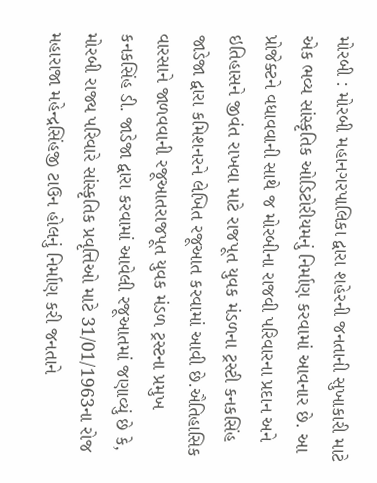મોરબી : મોરબી મહાનગરપાલિકા દ્વારા શહેરની જનતાની સુખાકારી માટે એક ભવ્ય સાંસ્કૃતિક ઓડિટોરીયમનું નિર્માણ કરવામાં આવનાર છે. આ પ્રોજેક્ટને વધાવવાની સાથે જ મોરબીના રાજવી પરિવારના પ્રદાન અને ઇતિહાસને જીવંત રાખવા માટે રાજપૂત યુવક મંડળના ટ્રસ્ટી કનકસિંહ જાડેજા દ્વારા કમિશનરને લેખિત રજૂઆત કરવામાં આવી છે.ઐતિહાસિક વારસાને જાળવવાની રજૂઆતરાજપૂત યુવક મંડળ ટ્રસ્ટના પ્રમુખ કનકસિંહ ડી. જાડેજા દ્વારા કરવામાં આવેલી રજૂઆતમાં જણાવ્યું છે કે, મોરબી રાજ્ય પરિવારે સાંસ્કૃતિક પ્રવૃત્તિઓ માટે 31/01/1963ના રોજ મહારાજા મહેન્દ્રસિંહજી ટાઉન હોલનું નિર્માણ કરી જનતાને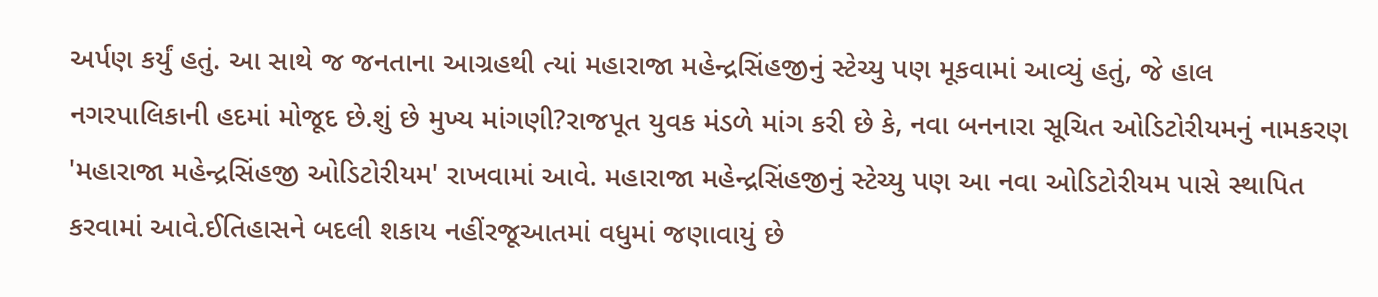અર્પણ કર્યું હતું. આ સાથે જ જનતાના આગ્રહથી ત્યાં મહારાજા મહેન્દ્રસિંહજીનું સ્ટેચ્યુ પણ મૂકવામાં આવ્યું હતું, જે હાલ નગરપાલિકાની હદમાં મોજૂદ છે.શું છે મુખ્ય માંગણી?રાજપૂત યુવક મંડળે માંગ કરી છે કે, નવા બનનારા સૂચિત ઓડિટોરીયમનું નામકરણ 'મહારાજા મહેન્દ્રસિંહજી ઓડિટોરીયમ' રાખવામાં આવે. મહારાજા મહેન્દ્રસિંહજીનું સ્ટેચ્યુ પણ આ નવા ઓડિટોરીયમ પાસે સ્થાપિત કરવામાં આવે.ઈતિહાસને બદલી શકાય નહીંરજૂઆતમાં વધુમાં જણાવાયું છે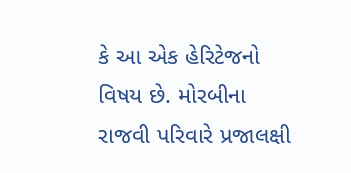કે આ એક હેરિટેજનો વિષય છે. મોરબીના રાજવી પરિવારે પ્રજાલક્ષી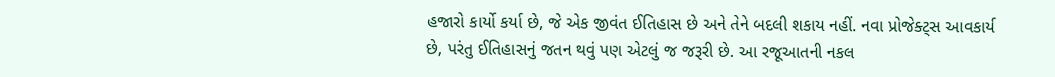હજારો કાર્યો કર્યા છે, જે એક જીવંત ઈતિહાસ છે અને તેને બદલી શકાય નહીં. નવા પ્રોજેક્ટ્સ આવકાર્ય છે, પરંતુ ઈતિહાસનું જતન થવું પણ એટલું જ જરૂરી છે. આ રજૂઆતની નકલ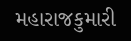મહારાજકુમારી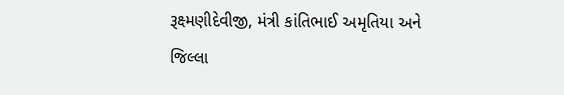રૂક્ષ્મણીદેવીજી, મંત્રી કાંતિભાઈ અમૃતિયા અને જિલ્લા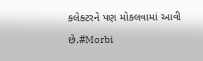કલેક્ટરને પણ મોકલવામાં આવી છે.#Morbi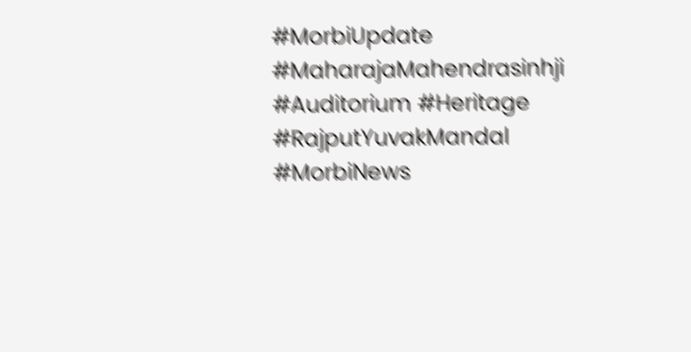#MorbiUpdate #MaharajaMahendrasinhji #Auditorium #Heritage #RajputYuvakMandal #MorbiNews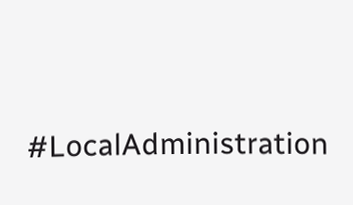#LocalAdministration